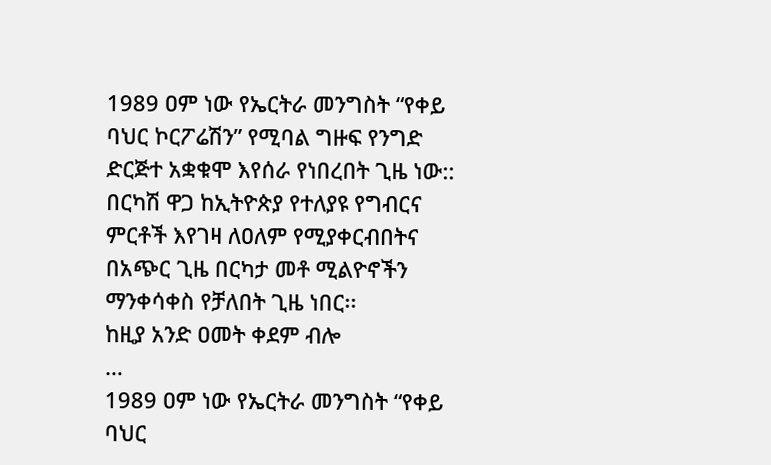1989 ዐም ነው የኤርትራ መንግስት “የቀይ ባህር ኮርፖሬሽን” የሚባል ግዙፍ የንግድ ድርጅተ አቋቁሞ እየሰራ የነበረበት ጊዜ ነው:: በርካሽ ዋጋ ከኢትዮጵያ የተለያዩ የግብርና ምርቶች እየገዛ ለዐለም የሚያቀርብበትና በአጭር ጊዜ በርካታ መቶ ሚልዮኖችን ማንቀሳቀስ የቻለበት ጊዜ ነበር፡፡
ከዚያ አንድ ዐመት ቀደም ብሎ
…
1989 ዐም ነው የኤርትራ መንግስት “የቀይ ባህር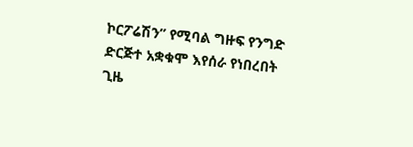ኮርፖሬሽን” የሚባል ግዙፍ የንግድ ድርጅተ አቋቁሞ እየሰራ የነበረበት ጊዜ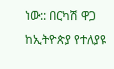ነው:: በርካሽ ዋጋ ከኢትዮጵያ የተለያዩ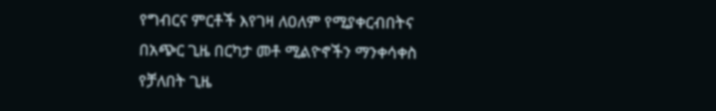የግብርና ምርቶች እየገዛ ለዐለም የሚያቀርብበትና በአጭር ጊዜ በርካታ መቶ ሚልዮኖችን ማንቀሳቀስ የቻለበት ጊዜ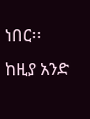ነበር፡፡
ከዚያ አንድ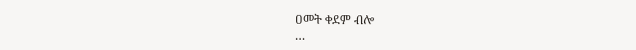ዐመት ቀደም ብሎ
…